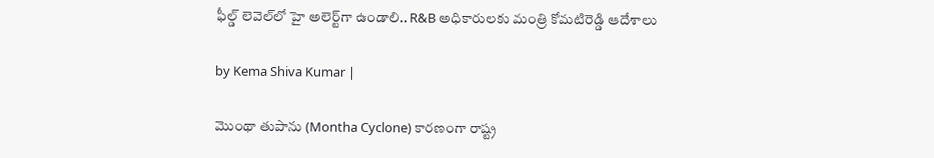ఫీల్డ్ లెవెల్‌లో హై అలెర్ట్‌గా ఉండాలి.. R&B అధికారులకు మంత్రి కోమటిరెడ్డి ఆదేశాలు

by Kema Shiva Kumar |

మొంథా తుపాను (Montha Cyclone) కారణంగా రాష్ట్ర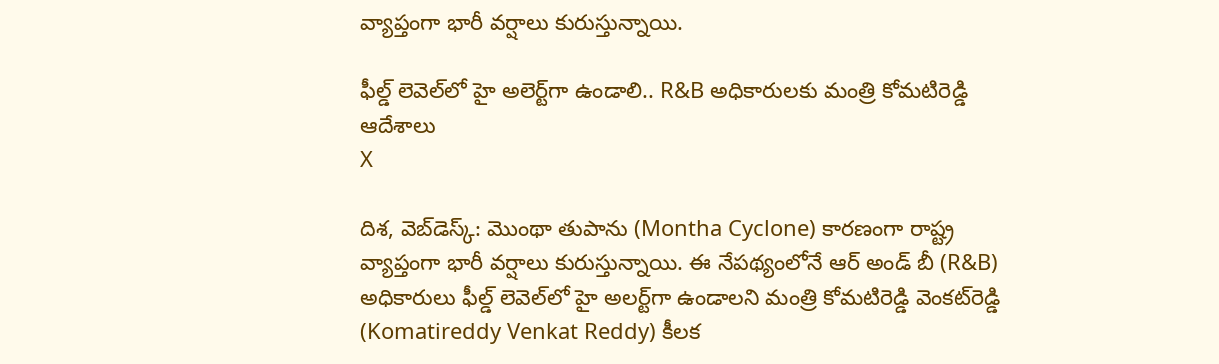వ్యాప్తంగా భారీ వర్షాలు కురుస్తున్నాయి.

ఫీల్డ్ లెవెల్‌లో హై అలెర్ట్‌గా ఉండాలి.. R&B అధికారులకు మంత్రి కోమటిరెడ్డి ఆదేశాలు
X

దిశ, వెబ్‌డెస్క్: మొంథా తుపాను (Montha Cyclone) కారణంగా రాష్ట్ర వ్యాప్తంగా భారీ వర్షాలు కురుస్తున్నాయి. ఈ నేపథ్యంలోనే ఆర్ అండ్‌ బీ (R&B) అధికారులు ఫీల్డ్ లెవెల్‌లో హై అలర్ట్‌గా ఉండాలని మంత్రి కోమటిరెడ్డి వెంకట్‌రెడ్డి (Komatireddy Venkat Reddy) కీలక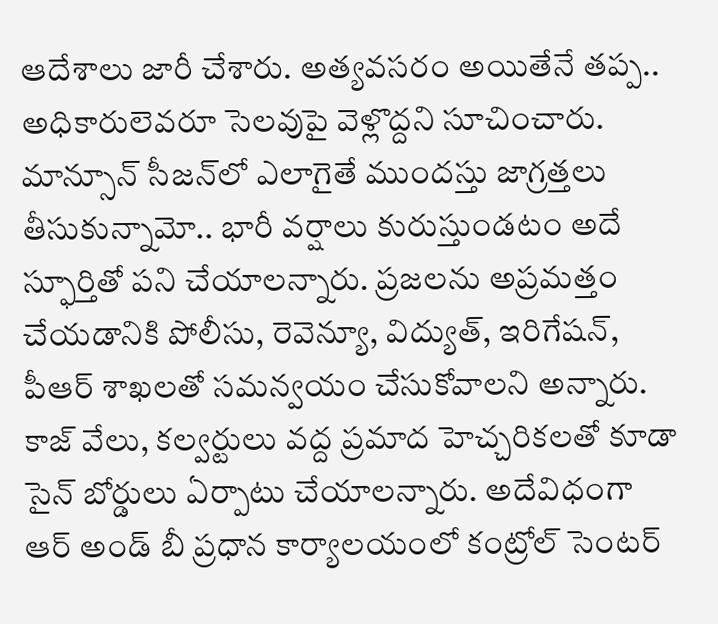ఆదేశాలు జారీ చేశారు. అత్యవసరం అయితేనే తప్ప.. అధికారులెవరూ సెలవు‌పై వెళ్లొద్దని సూచించారు. మాన్సూన్ సీజన్‌లో ఎలాగైతే ముందస్తు జాగ్రత్తలు తీసుకున్నామో.. భారీ వర్షాలు కురుస్తుండటం అదే స్ఫూర్తితో పని చేయాలన్నారు. ప్రజలను అప్రమత్తం చేయడానికి పోలీసు, రెవెన్యూ, విద్యుత్, ఇరిగేషన్, పీఆర్ శాఖలతో సమన్వయం చేసుకోవాలని అన్నారు. కాజ్ వే‌లు, కల్వర్టులు వద్ద ప్రమాద హెచ్చరికలతో కూడా సైన్ బోర్డులు ఏర్పాటు చేయాలన్నారు. అదేవిధంగా ఆర్ అండ్ బీ ప్రధాన కార్యాలయంలో కంట్రోల్ సెంటర్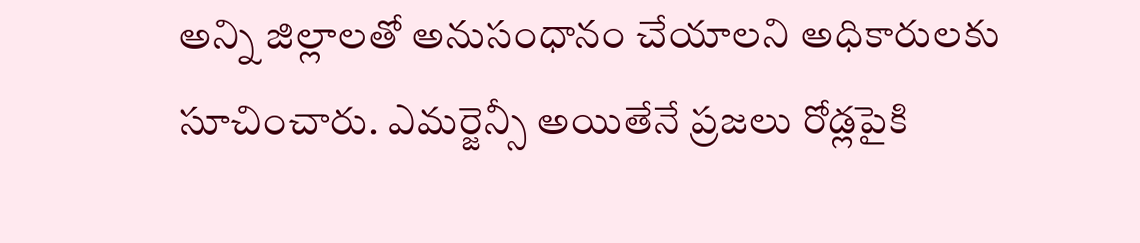అన్ని జిల్లాలతో అనుసంధానం చేయాలని అధికారులకు సూచించారు. ఎమర్జెన్సీ అయితేనే ప్రజలు రోడ్లపైకి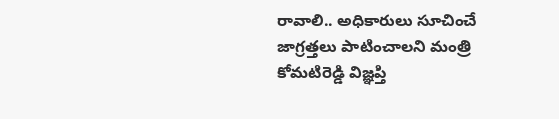రావాలి.. అధికారులు సూచించే జాగ్రత్తలు పాటించాలని మంత్రి కోమటిరెడ్డి విజ్ఞప్తి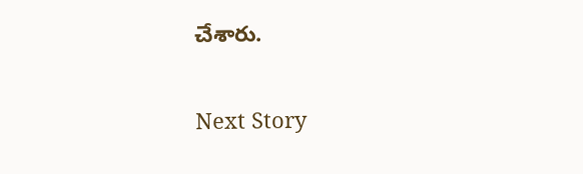చేశారు.

Next Story